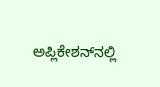ಅಪ್ಲಿಕೇಶನ್‌ನಲ್ಲಿ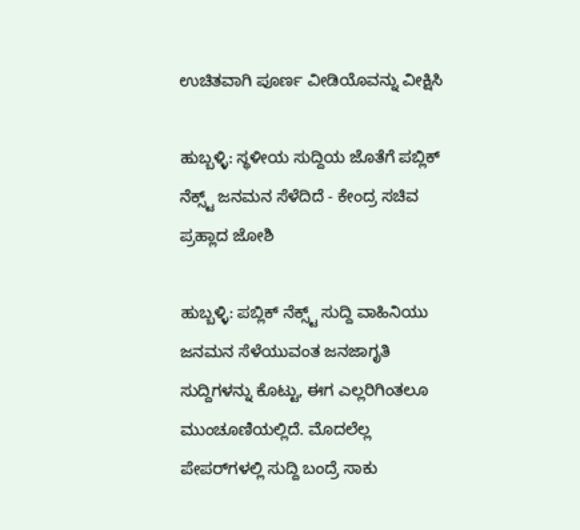ಉಚಿತವಾಗಿ ಪೂರ್ಣ ವೀಡಿಯೊವನ್ನು ವೀಕ್ಷಿಸಿ

ಹುಬ್ಬಳ್ಳಿ: ಸ್ಥಳೀಯ ಸುದ್ದಿಯ ಜೊತೆಗೆ ಪಬ್ಲಿಕ್ ನೆಕ್ಸ್ಟ್ ಜನಮನ ಸೆಳೆದಿದೆ - ಕೇಂದ್ರ ಸಚಿವ ಪ್ರಹ್ಲಾದ ಜೋಶಿ

ಹುಬ್ಬಳ್ಳಿ: ಪಬ್ಲಿಕ್ ನೆಕ್ಸ್ಟ್ ಸುದ್ದಿ ವಾಹಿನಿಯು ಜನಮನ ಸೆಳೆಯುವಂತ ಜನಜಾಗೃತಿ ಸುದ್ದಿಗಳನ್ನು ಕೊಟ್ಟು, ಈಗ ಎಲ್ಲರಿಗಿಂತಲೂ ಮುಂಚೂಣಿಯಲ್ಲಿದೆ. ಮೊದಲೆಲ್ಲ ಪೇಪರ್‌ಗಳಲ್ಲಿ ಸುದ್ದಿ ಬಂದ್ರೆ ಸಾಕು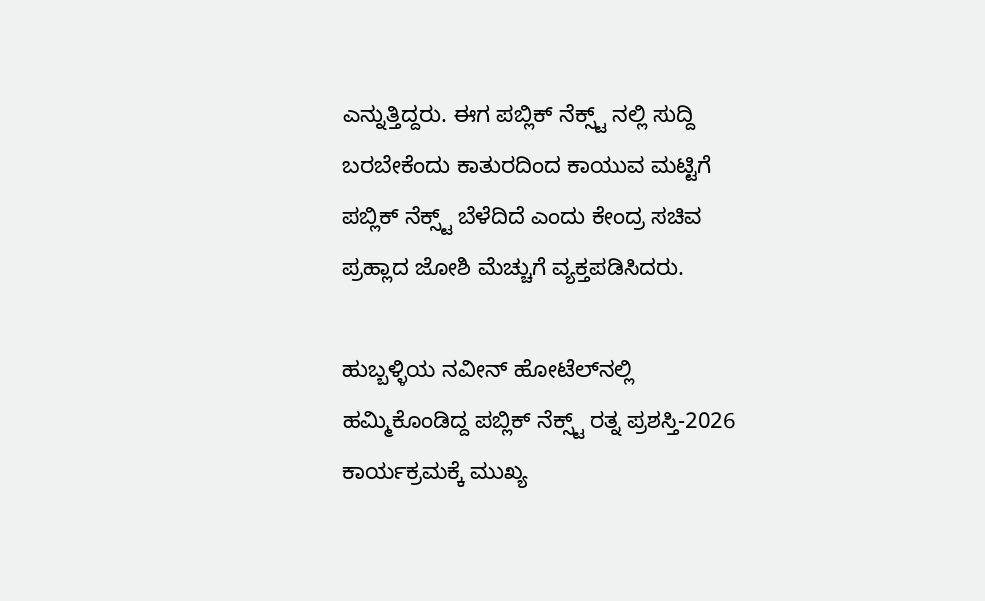ಎನ್ನುತ್ತಿದ್ದರು. ಈಗ ಪಬ್ಲಿಕ್ ನೆಕ್ಸ್ಟ್ ನಲ್ಲಿ ಸುದ್ದಿ ಬರಬೇಕೆಂದು ಕಾತುರದಿಂದ ಕಾಯುವ ಮಟ್ಟಿಗೆ ಪಬ್ಲಿಕ್ ನೆಕ್ಸ್ಟ್ ಬೆಳೆದಿದೆ ಎಂದು ಕೇಂದ್ರ ಸಚಿವ ಪ್ರಹ್ಲಾದ ಜೋಶಿ ಮೆಚ್ಚುಗೆ ವ್ಯಕ್ತಪಡಿಸಿದರು.

ಹುಬ್ಬಳ್ಳಿಯ ನವೀನ್ ಹೋಟೆಲ್‌ನಲ್ಲಿ ಹಮ್ಮಿಕೊಂಡಿದ್ದ ಪಬ್ಲಿಕ್ ನೆಕ್ಸ್ಟ್ ರತ್ನ ಪ್ರಶಸ್ತಿ-2026 ಕಾರ್ಯಕ್ರಮಕ್ಕೆ ಮುಖ್ಯ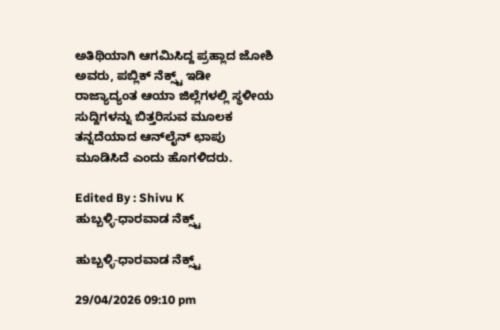ಅತಿಥಿಯಾಗಿ ಆಗಮಿಸಿದ್ದ ಪ್ರಹ್ಲಾದ ಜೋಶಿ ಅವರು, ಪಬ್ಲಿಕ್ ನೆಕ್ಸ್ಟ್ ಇಡೀ ರಾಜ್ಯಾದ್ಯಂತ ಆಯಾ ಜಿಲ್ಲೆಗಳಲ್ಲಿ ಸ್ಥಳೀಯ ಸುದ್ದಿಗಳನ್ನು ಬಿತ್ತರಿಸುವ ಮೂಲಕ ತನ್ನದೆಯಾದ ಆನ್‌ಲೈನ್ ಛಾಪು ಮೂಡಿಸಿದೆ ಎಂದು ಹೊಗಳಿದರು.

Edited By : Shivu K
ಹುಬ್ಬಳ್ಳಿ-ಧಾರವಾಡ ನೆಕ್ಸ್ಟ್

ಹುಬ್ಬಳ್ಳಿ-ಧಾರವಾಡ ನೆಕ್ಸ್ಟ್

29/04/2026 09:10 pm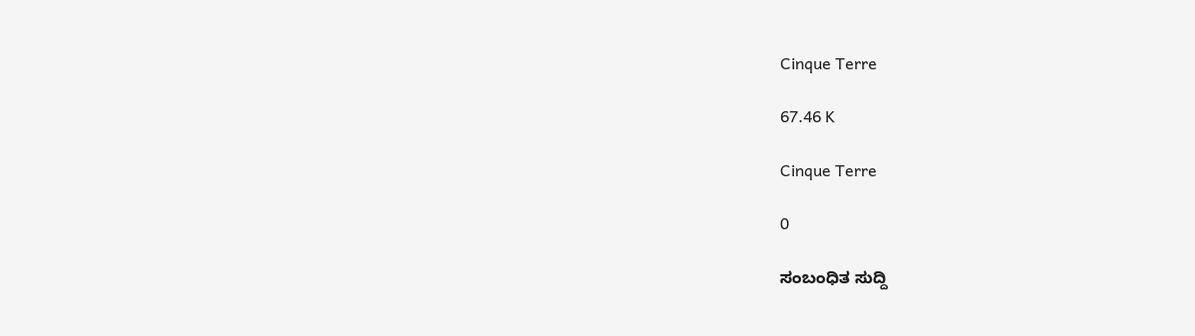Cinque Terre

67.46 K

Cinque Terre

0

ಸಂಬಂಧಿತ ಸುದ್ದಿ